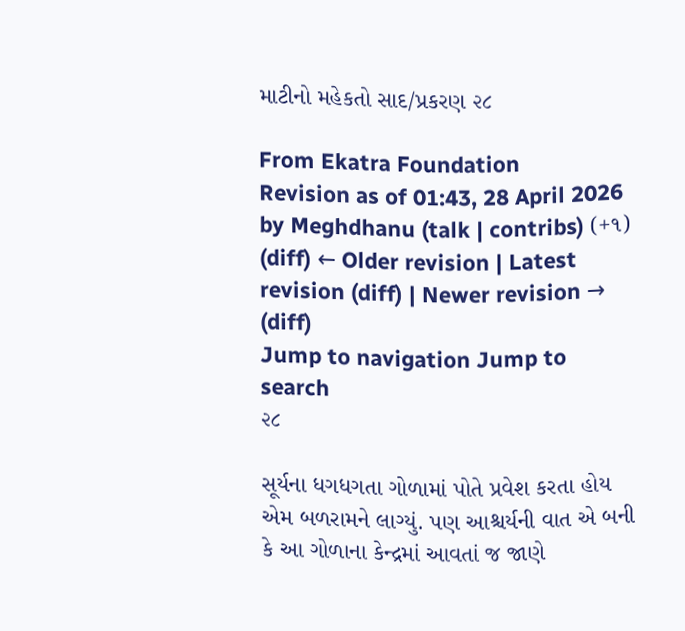માટીનો મહેકતો સાદ/પ્રકરણ ૨૮

From Ekatra Foundation
Revision as of 01:43, 28 April 2026 by Meghdhanu (talk | contribs) (+૧)
(diff) ← Older revision | Latest revision (diff) | Newer revision → (diff)
Jump to navigation Jump to search
૨૮

સૂર્યના ધગધગતા ગોળામાં પોતે પ્રવેશ કરતા હોય એમ બળરામને લાગ્યું. પણ આશ્ચર્યની વાત એ બની કે આ ગોળાના કેન્દ્રમાં આવતાં જ જાણે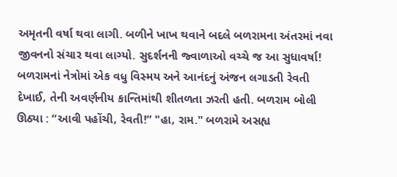અમૃતની વર્ષા થવા લાગી. બળીને ખાખ થવાને બદલે બળરામના અંતરમાં નવા જીવનનો સંચાર થવા લાગ્યો. સુદર્શનની જ્વાળાઓ વચ્ચે જ આ સુધાવર્ષા! બળરામનાં નેત્રોમાં એક વધુ વિસ્મય અને આનંદનું અંજન લગાડતી રેવતી દેખાઈ, તેની અવર્ણનીય કાન્તિમાંથી શીતળતા ઝરતી હતી. બળરામ બોલી ઊઠ્યા : “આવી પહોંચી, રેવતી!” "હા, રામ." બળરામે અસહ્ય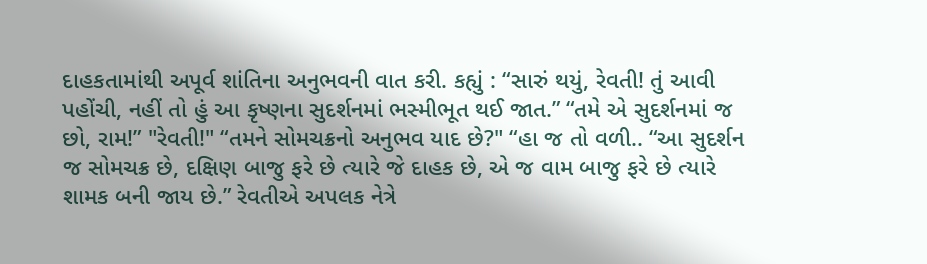દાહકતામાંથી અપૂર્વ શાંતિના અનુભવની વાત કરી. કહ્યું : “સારું થયું, રેવતી! તું આવી પહોંચી, નહીં તો હું આ કૃષ્ણના સુદર્શનમાં ભસ્મીભૂત થઈ જાત.” “તમે એ સુદર્શનમાં જ છો, રામ!” "રેવતી!" “તમને સોમચક્રનો અનુભવ યાદ છે?" “હા જ તો વળી.. “આ સુદર્શન જ સોમચક્ર છે, દક્ષિણ બાજુ ફરે છે ત્યારે જે દાહક છે, એ જ વામ બાજુ ફરે છે ત્યારે શામક બની જાય છે.” રેવતીએ અપલક નેત્રે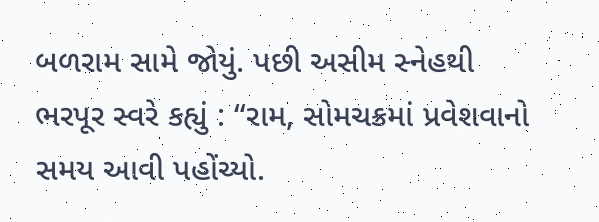બળરામ સામે જોયું. પછી અસીમ સ્નેહથી ભરપૂર સ્વરે કહ્યું : “રામ, સોમચક્રમાં પ્રવેશવાનો સમય આવી પહોંચ્યો.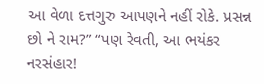આ વેળા દત્તગુરુ આપણને નહીં રોકે. પ્રસન્ન છો ને રામ?” “પણ રેવતી, આ ભયંકર નરસંહાર!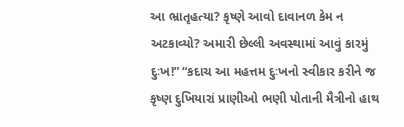આ ભ્રાતૃહત્યા? કૃષ્ણે આવો દાવાનળ કેમ ન અટકાવ્યો? અમારી છેલ્લી અવસ્થામાં આવું કારમું દુઃખ!” “કદાચ આ મહત્તમ દુઃખનો સ્વીકાર કરીને જ કૃષ્ણ દુખિયારાં પ્રાણીઓ ભણી પોતાની મૈત્રીનો હાથ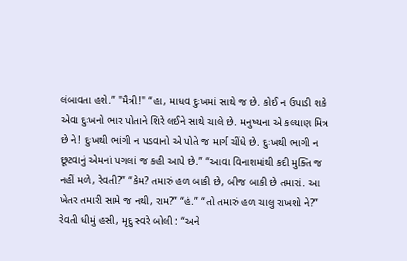લંબાવતા હશે.” "મૈત્રી!" “હા, માધવ દુઃખમાં સાથે જ છે. કોઈ ન ઉપાડી શકે એવા દુઃખનો ભાર પોતાને શિરે લઈને સાથે ચાલે છે. મનુષ્યના એ કલ્યાણ મિત્ર છે ને! દુઃખથી ભાંગી ન પડવાનો એ પોતે જ માર્ગ ચીંધે છે. દુઃખથી ભાગી ન છૂટવાનું એમનાં પગલાં જ કહી આપે છે.” “આવા વિનાશમાંથી કદી મુક્તિ જ નહીં મળે, રેવતી?” “કેમ? તમારું હળ બાકી છે, બીજ બાકી છે તમારાં. આ ખેતર તમારી સામે જ નથી, રામ?” “હં.” “તો તમારું હળ ચાલુ રાખશો ને?” રેવતી ધીમું હસી, મૃદુ સ્વરે બોલી : “અને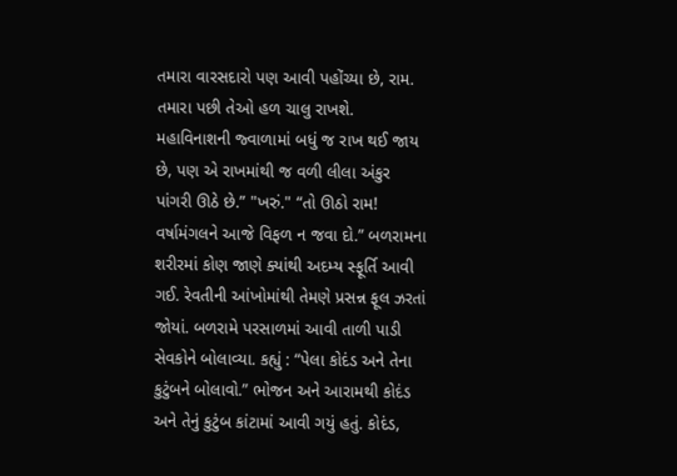તમારા વારસદારો પણ આવી પહોંચ્યા છે, રામ. તમારા પછી તેઓ હળ ચાલુ રાખશે. મહાવિનાશની જ્વાળામાં બધું જ રાખ થઈ જાય છે, પણ એ રાખમાંથી જ વળી લીલા અંકુર પાંગરી ઊઠે છે.” "ખરું." “તો ઊઠો રામ! વર્ષામંગલને આજે વિફળ ન જવા દો.” બળરામના શરીરમાં કોણ જાણે ક્યાંથી અદમ્ય સ્ફૂર્તિ આવી ગઈ. રેવતીની આંખોમાંથી તેમણે પ્રસન્ન ફૂલ ઝરતાં જોયાં. બળરામે પરસાળમાં આવી તાળી પાડી સેવકોને બોલાવ્યા. કહ્યું : “પેલા કોદંડ અને તેના કુટુંબને બોલાવો.” ભોજન અને આરામથી કોદંડ અને તેનું કુટુંબ કાંટામાં આવી ગયું હતું. કોદંડ,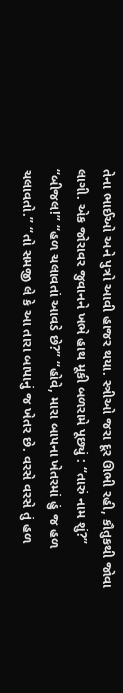તેના ભાઈઓ અને પુત્રો આવી હાજર થયા. સ્ત્રીઓ જરા દૂર ઊભી રહી, કૌતુકથી જોવા લાગી. એક જોરાવર જુવાનને ખભે હાથ મૂકી બળરામે પૂછ્યું : “તારું નામ શું?” “બીજલ!” “હળ ચલાવતાં આવડે છે?” “હોવે, મારા બાપના ખેતરમાં હું જ હળ ચલાવતો.” “તો સમજી લે કે આ તારા બાપાનું જ ખેતર છે. વરસે વરસે તું હળ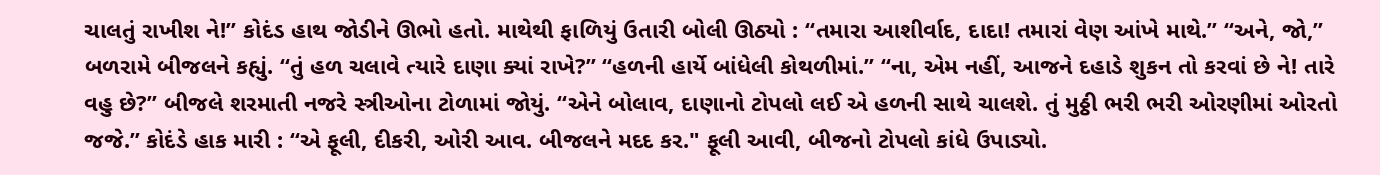ચાલતું રાખીશ ને!” કોદંડ હાથ જોડીને ઊભો હતો. માથેથી ફાળિયું ઉતારી બોલી ઊઠ્યો : “તમારા આશીર્વાદ, દાદા! તમારાં વેણ આંખે માથે.” “અને, જો,” બળરામે બીજલને કહ્યું. “તું હળ ચલાવે ત્યારે દાણા ક્યાં રાખે?” “હળની હાર્યે બાંધેલી કોથળીમાં.” “ના, એમ નહીં, આજને દહાડે શુકન તો કરવાં છે ને! તારે વહુ છે?” બીજલે શરમાતી નજરે સ્ત્રીઓના ટોળામાં જોયું. “એને બોલાવ, દાણાનો ટોપલો લઈ એ હળની સાથે ચાલશે. તું મુઠ્ઠી ભરી ભરી ઓરણીમાં ઓરતો જજે.” કોદંડે હાક મારી : “એ ફૂલી, દીકરી, ઓરી આવ. બીજલને મદદ કર." ફૂલી આવી, બીજનો ટોપલો કાંધે ઉપાડ્યો.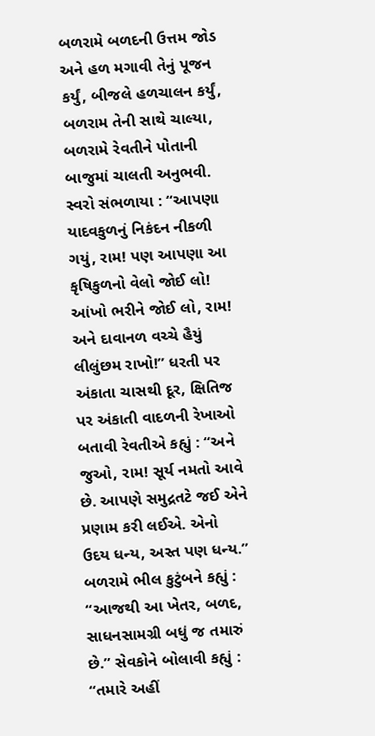બળરામે બળદની ઉત્તમ જોડ અને હળ મગાવી તેનું પૂજન કર્યું, બીજલે હળચાલન કર્યું, બળરામ તેની સાથે ચાલ્યા, બળરામે રેવતીને પોતાની બાજુમાં ચાલતી અનુભવી. સ્વરો સંભળાયા : “આપણા યાદવકુળનું નિકંદન નીકળી ગયું, રામ! પણ આપણા આ કૃષિકુળનો વેલો જોઈ લો! આંખો ભરીને જોઈ લો, રામ! અને દાવાનળ વચ્ચે હૈયું લીલુંછમ રાખો!” ધરતી પર અંકાતા ચાસથી દૂર, ક્ષિતિજ પર અંકાતી વાદળની રેખાઓ બતાવી રેવતીએ કહ્યું : “અને જુઓ, રામ! સૂર્ય નમતો આવે છે. આપણે સમુદ્રતટે જઈ એને પ્રણામ કરી લઈએ. એનો ઉદય ધન્ય, અસ્ત પણ ધન્ય.” બળરામે ભીલ કુટુંબને કહ્યું : “આજથી આ ખેતર, બળદ, સાધનસામગ્રી બધું જ તમારું છે.” સેવકોને બોલાવી કહ્યું : “તમારે અહીં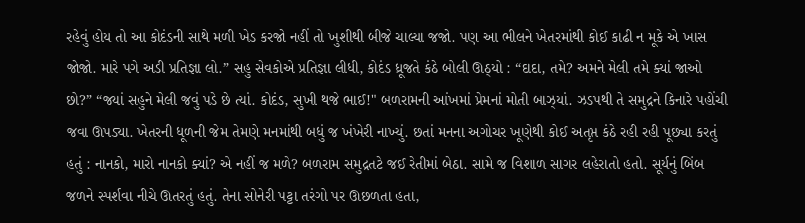રહેવું હોય તો આ કોદંડની સાથે મળી ખેડ કરજો નહીં તો ખુશીથી બીજે ચાલ્યા જજો. પણ આ ભીલને ખેતરમાંથી કોઈ કાઢી ન મૂકે એ ખાસ જોજો. મારે પગે અડી પ્રતિજ્ઞા લો.” સહુ સેવકોએ પ્રતિજ્ઞા લીધી, કોદંડ ધ્રૂજતે કંઠે બોલી ઊઠ્યો : “દાદા, તમે? અમને મેલી તમે ક્યાં જાઓ છો?” “જ્યાં સહુને મેલી જવું પડે છે ત્યાં. કોદંડ, સુખી થજે ભાઈ!" બળરામની આંખમાં પ્રેમનાં મોતી બાઝ્યાં. ઝડપથી તે સમુદ્રને કિનારે પહોંચી જવા ઊપડ્યા. ખેતરની ધૂળની જેમ તેમણે મનમાંથી બધું જ ખંખેરી નાખ્યું. છતાં મનના અગોચર ખૂણેથી કોઈ અતૃપ્ત કંઠે રહી રહી પૂછ્યા કરતું હતું : નાનકો, મારો નાનકો ક્યાં? એ નહીં જ મળે? બળરામ સમુદ્રતટે જઈ રેતીમાં બેઠા. સામે જ વિશાળ સાગર લહેરાતો હતો. સૂર્યનું બિંબ જળને સ્પર્શવા નીચે ઊતરતું હતું. તેના સોનેરી પટ્ટા તરંગો પર ઊછળતા હતા,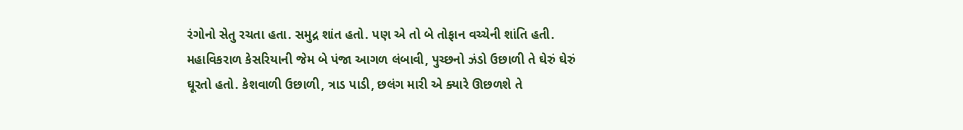રંગોનો સેતુ રચતા હતા. સમુદ્ર શાંત હતો. પણ એ તો બે તોફાન વચ્ચેની શાંતિ હતી. મહાવિકરાળ કેસરિયાની જેમ બે પંજા આગળ લંબાવી, પુચ્છનો ઝંડો ઉછાળી તે ઘેરું ઘેરું ઘૂરતો હતો. કેશવાળી ઉછાળી, ત્રાડ પાડી, છલંગ મારી એ ક્યારે ઊછળશે તે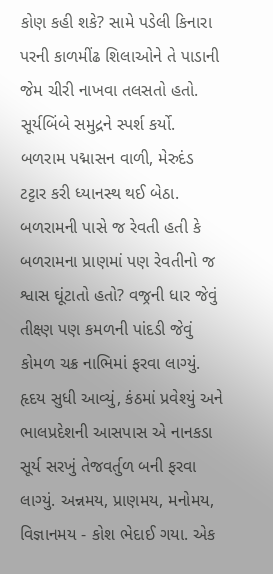કોણ કહી શકે? સામે પડેલી કિનારા પરની કાળમીંઢ શિલાઓને તે પાડાની જેમ ચીરી નાખવા તલસતો હતો. સૂર્યબિંબે સમુદ્રને સ્પર્શ કર્યો. બળરામ પદ્માસન વાળી, મેરુદંડ ટટ્ટાર કરી ધ્યાનસ્થ થઈ બેઠા. બળરામની પાસે જ રેવતી હતી કે બળરામના પ્રાણમાં પણ રેવતીનો જ શ્વાસ ઘૂંટાતો હતો? વજ્રની ધાર જેવું તીક્ષ્ણ પણ કમળની પાંદડી જેવું કોમળ ચક્ર નાભિમાં ફરવા લાગ્યું. હૃદય સુધી આવ્યું, કંઠમાં પ્રવેશ્યું અને ભાલપ્રદેશની આસપાસ એ નાનકડા સૂર્ય સરખું તેજવર્તુળ બની ફરવા લાગ્યું. અન્નમય, પ્રાણમય, મનોમય, વિજ્ઞાનમય - કોશ ભેદાઈ ગયા. એક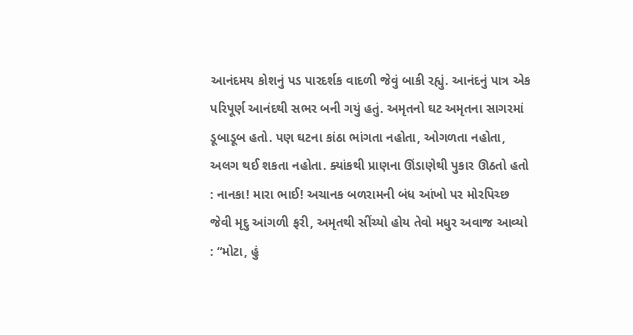આનંદમય કોશનું પડ પારદર્શક વાદળી જેવું બાકી રહ્યું. આનંદનું પાત્ર એક પરિપૂર્ણ આનંદથી સભર બની ગયું હતું. અમૃતનો ઘટ અમૃતના સાગરમાં ડૂબાડૂબ હતો. પણ ઘટના કાંઠા ભાંગતા નહોતા, ઓગળતા નહોતા, અલગ થઈ શકતા નહોતા. ક્યાંકથી પ્રાણના ઊંડાણેથી પુકાર ઊઠતો હતો : નાનકા! મારા ભાઈ! અચાનક બળરામની બંધ આંખો પર મોરપિચ્છ જેવી મૃદુ આંગળી ફરી, અમૃતથી સીંચ્યો હોય તેવો મધુર અવાજ આવ્યો : “મોટા, હું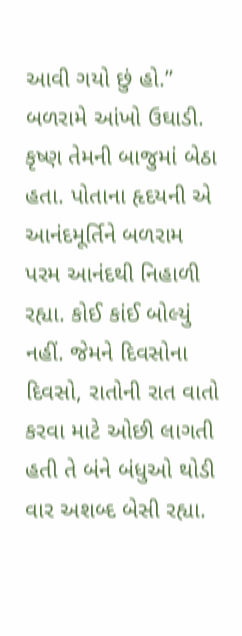આવી ગયો છું હો.” બળરામે આંખો ઉઘાડી. કૃષ્ણ તેમની બાજુમાં બેઠા હતા. પોતાના હૃદયની એ આનંદમૂર્તિને બળરામ પરમ આનંદથી નિહાળી રહ્યા. કોઈ કાંઈ બોલ્યું નહીં. જેમને દિવસોના દિવસો, રાતોની રાત વાતો કરવા માટે ઓછી લાગતી હતી તે બંને બંધુઓ થોડી વાર અશબ્દ બેસી રહ્યા.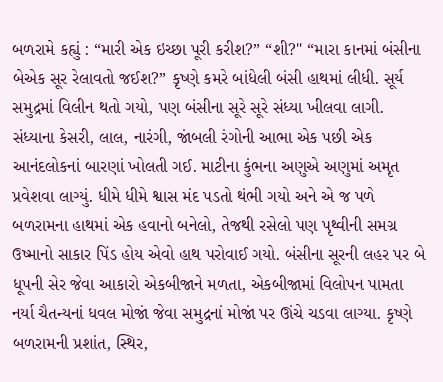બળરામે કહ્યું : “મારી એક ઇચ્છા પૂરી કરીશ?” “શી?" “મારા કાનમાં બંસીના બેએક સૂર રેલાવતો જઈશ?” કૃષ્ણે કમરે બાંધેલી બંસી હાથમાં લીધી. સૂર્ય સમુદ્રમાં વિલીન થતો ગયો, પણ બંસીના સૂરે સૂરે સંધ્યા ખીલવા લાગી. સંધ્યાના કેસરી, લાલ, નારંગી, જાંબલી રંગોની આભા એક પછી એક આનંદલોકનાં બારણાં ખોલતી ગઈ. માટીના કુંભના અણુએ અણુમાં અમૃત પ્રવેશવા લાગ્યું. ધીમે ધીમે શ્વાસ મંદ પડતો થંભી ગયો અને એ જ પળે બળરામના હાથમાં એક હવાનો બનેલો, તેજથી રસેલો પણ પૃથ્વીની સમગ્ર ઉષ્માનો સાકાર પિંડ હોય એવો હાથ પરોવાઈ ગયો. બંસીના સૂરની લહર પર બે ધૂપની સેર જેવા આકારો એકબીજાને મળતા, એકબીજામાં વિલોપન પામતા નર્યા ચૈતન્યનાં ધવલ મોજાં જેવા સમુદ્રનાં મોજાં પર ઊંચે ચડવા લાગ્યા. કૃષ્ણે બળરામની પ્રશાંત, સ્થિર,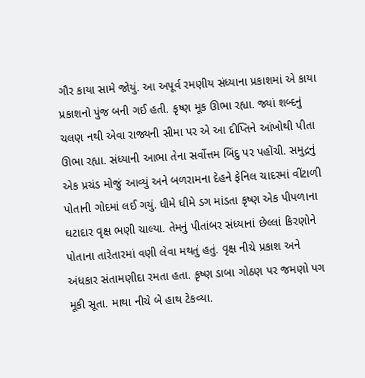ગૌર કાયા સામે જોયું. આ અપૂર્વ રમણીય સંધ્યાના પ્રકાશમાં એ કાયા પ્રકાશનો પુંજ બની ગઈ હતી. કૃષ્ણ મૂક ઊભા રહ્યા. જ્યાં શબ્દનું ચલણ નથી એવા રાજ્યની સીમા પર એ આ દીપ્તિને આંખોથી પીતા ઊભા રહ્યા. સંધ્યાની આભા તેના સર્વોત્તમ બિંદુ પર પહોંચી. સમુદ્રનું એક પ્રચંડ મોજું આવ્યું અને બળરામના દેહને ફેનિલ ચાદરમાં વીંટાળી પોતાની ગોદમાં લઈ ગયું. ધીમે ધીમે ડગ માંડતા કૃષ્ણ એક પીપળાના ઘટાદાર વૃક્ષ ભણી ચાલ્યા. તેમનું પીતાંબર સંધ્યાનાં છેલ્લાં કિરણોને પોતાના તારેતારમાં વણી લેવા મથતું હતું. વૃક્ષ નીચે પ્રકાશ અને અંધકાર સંતામણીદા રમતા હતા. કૃષ્ણ ડાબા ગોઠણ પર જમણો પગ મૂકી સૂતા. માથા નીચે બે હાથ ટેકવ્યા.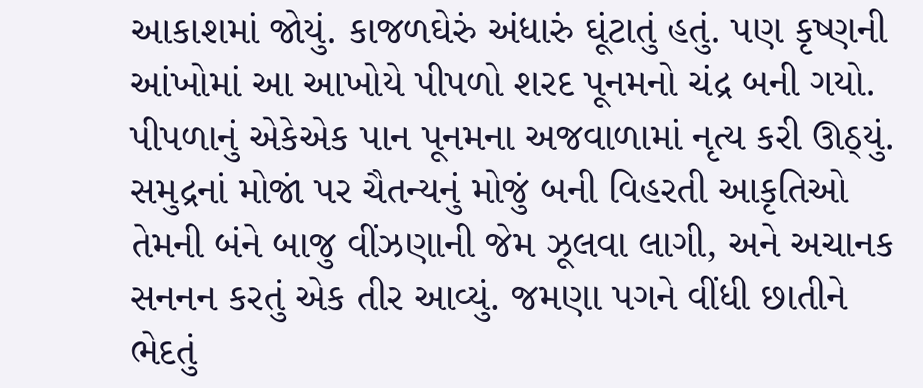આકાશમાં જોયું. કાજળઘેરું અંધારું ઘૂંટાતું હતું. પણ કૃષ્ણની આંખોમાં આ આખોયે પીપળો શરદ પૂનમનો ચંદ્ર બની ગયો. પીપળાનું એકેએક પાન પૂનમના અજવાળામાં નૃત્ય કરી ઊઠ્યું. સમુદ્રનાં મોજાં પર ચૈતન્યનું મોજું બની વિહરતી આકૃતિઓ તેમની બંને બાજુ વીંઝણાની જેમ ઝૂલવા લાગી, અને અચાનક સનનન કરતું એક તીર આવ્યું. જમણા પગને વીંધી છાતીને ભેદતું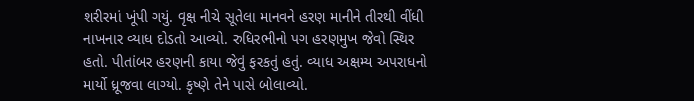શરીરમાં ખૂંપી ગયું. વૃક્ષ નીચે સૂતેલા માનવને હરણ માનીને તીરથી વીંધી નાખનાર વ્યાધ દોડતો આવ્યો. રુધિરભીનો પગ હરણમુખ જેવો સ્થિર હતો. પીતાંબર હરણની કાયા જેવું ફરકતું હતું. વ્યાધ અક્ષમ્ય અપરાધનો માર્યો ધ્રૂજવા લાગ્યો. કૃષ્ણે તેને પાસે બોલાવ્યો.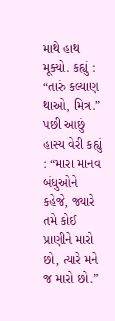માથે હાથ મૂક્યો. કહ્યું : “તારું કલ્યાણ થાઓ, મિત્ર.” પછી આછું હાસ્ય વેરી કહ્યું : “મારા માનવ બંધુઓને કહેજે, જ્યારે તમે કોઈ પ્રાણીને મારો છો, ત્યારે મને જ મારો છો.”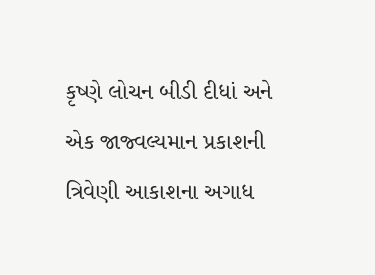કૃષ્ણે લોચન બીડી દીધાં અને એક જાજ્વલ્યમાન પ્રકાશની ત્રિવેણી આકાશના અગાધ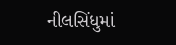નીલસિંધુમાં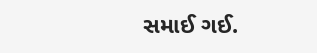સમાઈ ગઈ.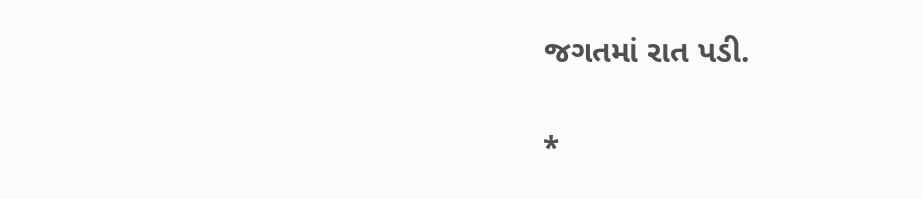જગતમાં રાત પડી.

*